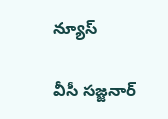న్యూస్

వీసీ సజ్జనార్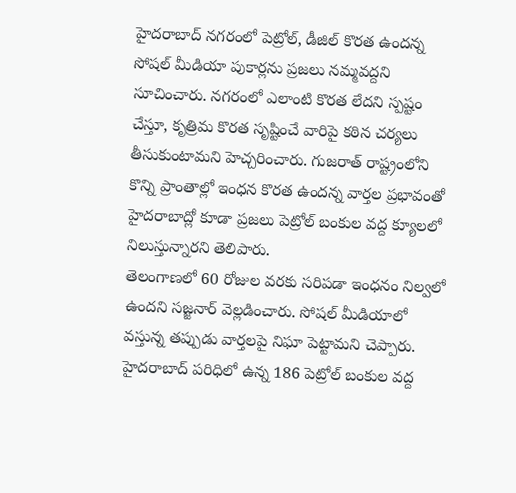హైదరాబాద్ నగరంలో పెట్రోల్, డీజిల్ కొరత ఉందన్న సోషల్ మీడియా పుకార్లను ప్రజలు నమ్మవద్దని సూచించారు. నగరంలో ఎలాంటి కొరత లేదని స్పష్టం చేస్తూ, కృత్రిమ కొరత సృష్టించే వారిపై కఠిన చర్యలు తీసుకుంటామని హెచ్చరించారు. గుజరాత్ రాష్ట్రంలోని కొన్ని ప్రాంతాల్లో ఇంధన కొరత ఉందన్న వార్తల ప్రభావంతో హైదరాబాద్లో కూడా ప్రజలు పెట్రోల్ బంకుల వద్ద క్యూలలో నిలుస్తున్నారని తెలిపారు.
తెలంగాణలో 60 రోజుల వరకు సరిపడా ఇంధనం నిల్వలో ఉందని సజ్జనార్ వెల్లడించారు. సోషల్ మీడియాలో వస్తున్న తప్పుడు వార్తలపై నిఘా పెట్టామని చెప్పారు. హైదరాబాద్ పరిధిలో ఉన్న 186 పెట్రోల్ బంకుల వద్ద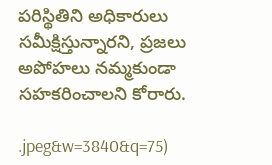పరిస్థితిని అధికారులు సమీక్షిస్తున్నారని, ప్రజలు అపోహలు నమ్మకుండా సహకరించాలని కోరారు.

.jpeg&w=3840&q=75)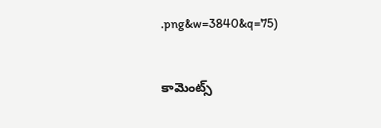.png&w=3840&q=75)


కామెంట్స్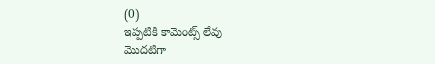(0)
ఇప్పటికి కామెంట్స్ లేవు
మొదటిగా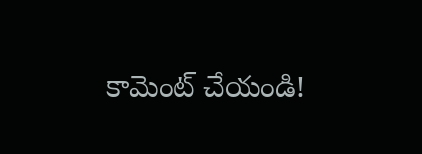కామెంట్ చేయండి!